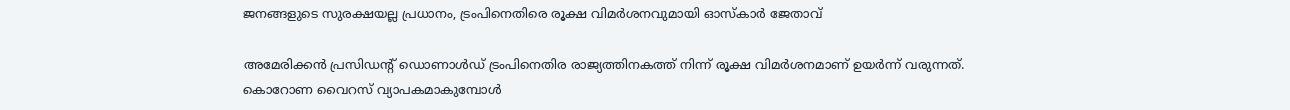ജനങ്ങളുടെ സുരക്ഷയല്ല പ്രധാനം, ട്രംപിനെതിരെ രൂക്ഷ വിമർശനവുമായി ഓസ്കാർ ജേതാവ്

അമേരിക്കൻ പ്രസിഡന്റ് ഡൊണാൾഡ് ട്രംപിനെതിര രാജ്യത്തിനകത്ത് നിന്ന് രൂക്ഷ വിമർശനമാണ് ഉയർന്ന് വരുന്നത്. കൊറോണ വൈറസ് വ്യാപകമാകുമ്പോൾ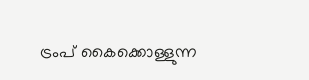ട്രംപ് കൈക്കൊള്ളുന്ന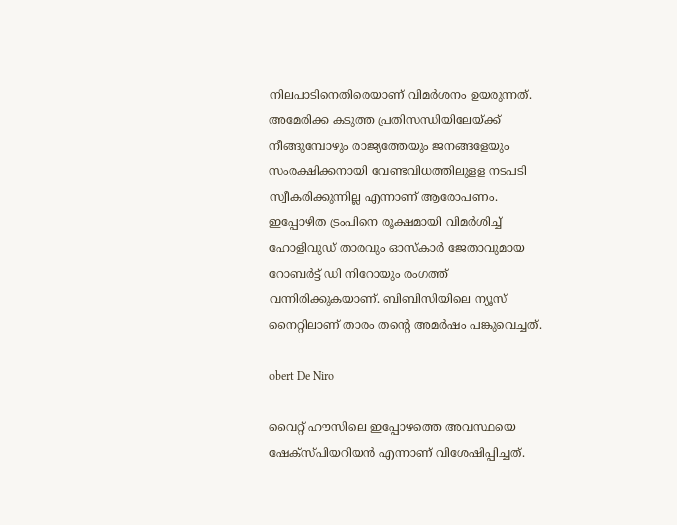നിലപാടിനെതിരെയാണ് വിമർശനം ഉയരുന്നത്. അമേരിക്ക കടുത്ത പ്രതിസന്ധിയിലേയ്ക്ക് നീങ്ങുമ്പോഴും രാജ്യത്തേയും ജനങ്ങളേയും സംരക്ഷിക്കനായി വേണ്ടവിധത്തിലുളള നടപടി സ്വീകരിക്കുന്നില്ല എന്നാണ് ആരോപണം. ഇപ്പോഴിത ട്രംപിനെ രൂക്ഷമായി വിമർശിച്ച് ഹോളിവുഡ് താരവും ഓസ്കാർ ജേതാവുമായ റോബർട്ട് ഡി നിറോയും രംഗത്ത് വന്നിരിക്കുകയാണ്. ബിബിസിയിലെ ന്യൂസ് നൈറ്റിലാണ് താരം തന്റെ അമർഷം പങ്കുവെച്ചത്.

obert De Niro

വൈറ്റ് ഹൗസിലെ ഇപ്പോഴത്തെ അവസ്ഥയെ ഷേക്സ്പിയറിയൻ എന്നാണ് വിശേഷിപ്പിച്ചത്.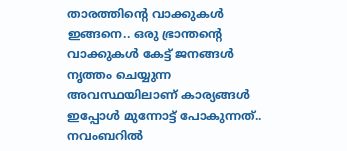താരത്തിന്റെ വാക്കുകൾ ഇങ്ങനെ.. ഒരു ഭ്രാന്തന്റെ വാക്കുകൾ കേട്ട് ജനങ്ങൾ നൃത്തം ചെയ്യുന്ന അവസ്ഥയിലാണ് കാര്യങ്ങൾ ഇപ്പോൾ മുന്നോട്ട് പോകുന്നത്.. നവംബറിൽ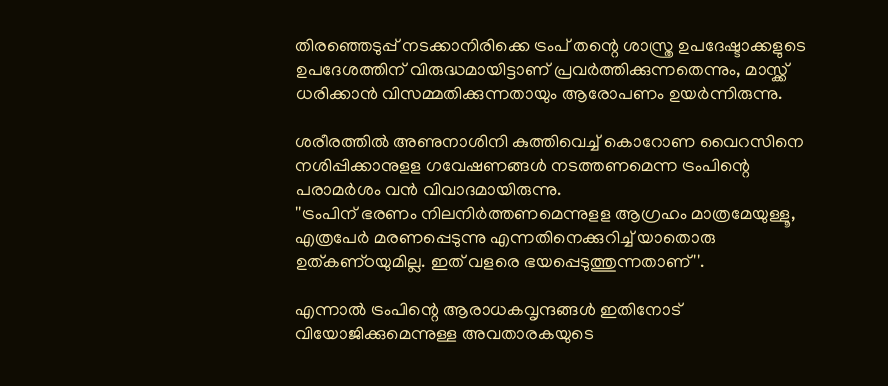തിരഞ്ഞെടുപ്പ് നടക്കാനിരിക്കെ ട്രംപ് തന്റെ ശാസ്ത്ര ഉപദേഷ്ടാക്കളുടെ ഉപദേശത്തിന് വിരുദ്ധമായിട്ടാണ് പ്രവർത്തിക്കുന്നതെന്നും, മാസ്ക്ക് ധരിക്കാൻ വിസമ്മതിക്കുന്നതായും ആരോപണം ഉയർന്നിരുന്നു.

ശരീരത്തിൽ അണുനാശിനി കുത്തിവെച്ച് കൊറോണ വൈറസിനെ നശിപ്പിക്കാനുളള ഗവേഷണങ്ങൾ നടത്തണമെന്ന ട്രംപിന്റെ പരാമർശം വൻ വിവാദമായിരുന്നു.
''ട്രംപിന് ഭരണം നിലനിർത്തണമെന്നുളള ആഗ്രഹം മാത്രമേയുള്ളൂ, എത്രപേർ മരണപ്പെടുന്നു എന്നതിനെക്കുറിച്ച് യാതൊരു ഉത്‌കണ്‌ഠയുമില്ല. ഇത് വളരെ ഭയപ്പെടുത്തുന്നതാണ്''.

എന്നാൽ ട്രംപിന്റെ ആരാധകവൃന്ദങ്ങൾ ഇതിനോട് വിയോജിക്കുമെന്നുള്ള അവതാരകയുടെ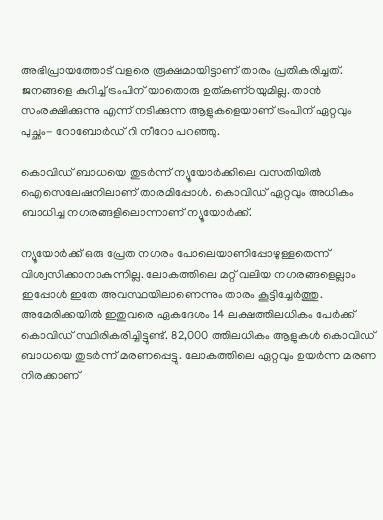അഭിപ്രായത്തോട് വളരെ രൂക്ഷമായിട്ടാണ് താരം പ്രതികരിച്ചത്. ജനങ്ങളെ കുറിച്ച് ട്രംപിന് യാതൊരു ഉത്‌കണ്‌ഠയുമില്ല. താൻ സംരക്ഷിക്കുന്നു എന്ന് നടിക്കുന്ന ആളുകളെയാണ് ട്രംപിന് ഏറ്റവും പുച്ഛം- റോബോർഡ് റി നീറോ പറഞ്ഞു.

കൊവിഡ് ബാധയെ തുടർന്ന് ന്യൂയോർക്കിലെ വസതിയിൽ ഐസെലേഷനിലാണ് താരമിപ്പോൾ. കൊവിഡ് ഏറ്റവും അധികം ബാധിച്ച നഗരങ്ങളിലൊന്നാണ് ന്യൂയോർക്ക്.

ന്യൂയോർക്ക് ഒരു പ്രേത നഗരം പോലെയാണിപ്പോഴുള്ളതെന്ന് വിശ്വസിക്കാനാകുന്നില്ല. ലോകത്തിലെ മറ്റ് വലിയ നഗരങ്ങളെല്ലാം ഇപ്പോൾ ഇതേ അവസ്ഥയിലാണെന്നും താരം കൂട്ടിച്ചേർത്തു. അമേരിക്കയിൽ ഇതുവരെ ഏകദേശം 14 ലക്ഷത്തിലധികം പേർക്ക് കൊവിഡ് സ്ഥിരികരിച്ചിട്ടുണ്ട്. 82,000 ത്തിലധികം ആളുകൾ കൊവിഡ് ബാധയെ തുടർന്ന് മരണപ്പെട്ടു. ലോകത്തിലെ ഏറ്റവും ഉയർന്ന മരണ നിരക്കാണ്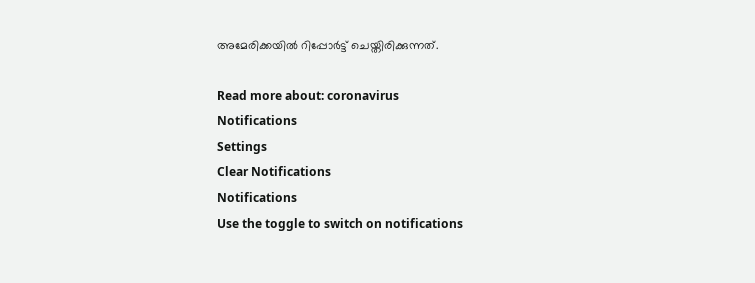അമേരിക്കയിൽ റിപ്പോർട്ട് ചെയ്തിരിക്കുന്നത്.

Read more about: coronavirus
Notifications
Settings
Clear Notifications
Notifications
Use the toggle to switch on notifications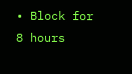• Block for 8 hours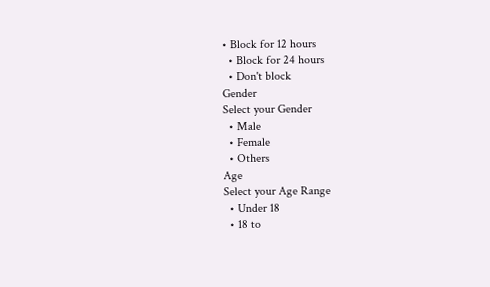• Block for 12 hours
  • Block for 24 hours
  • Don't block
Gender
Select your Gender
  • Male
  • Female
  • Others
Age
Select your Age Range
  • Under 18
  • 18 to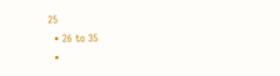25
  • 26 to 35
  •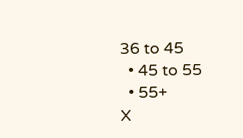36 to 45
  • 45 to 55
  • 55+
X